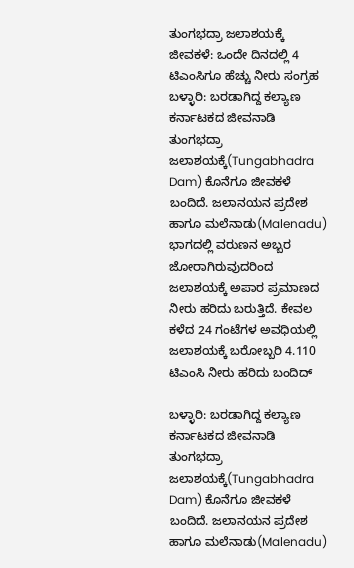ತುಂಗಭದ್ರಾ ಜಲಾಶಯಕ್ಕೆ ಜೀವಕಳೆ: ಒಂದೇ ದಿನದಲ್ಲಿ 4 ಟಿಎಂಸಿಗೂ ಹೆಚ್ಚು ನೀರು ಸಂಗ್ರಹ
ಬಳ್ಳಾರಿ: ಬರಡಾಗಿದ್ದ ಕಲ್ಯಾಣ ಕರ್ನಾಟಕದ ಜೀವನಾಡಿ ತುಂಗಭದ್ರಾ ಜಲಾಶಯಕ್ಕೆ(Tungabhadra Dam) ಕೊನೆಗೂ ಜೀವಕಳೆ ಬಂದಿದೆ. ಜಲಾನಯನ ಪ್ರದೇಶ ಹಾಗೂ ಮಲೆನಾಡು(Malenadu) ಭಾಗದಲ್ಲಿ ವರುಣನ ಅಬ್ಬರ ಜೋರಾಗಿರುವುದರಿಂದ ಜಲಾಶಯಕ್ಕೆ ಅಪಾರ ಪ್ರಮಾಣದ ನೀರು ಹರಿದು ಬರುತ್ತಿದೆ. ಕೇವಲ ಕಳೆದ 24 ಗಂಟೆಗಳ ಅವಧಿಯಲ್ಲಿ ಜಲಾಶಯಕ್ಕೆ ಬರೋಬ್ಬರಿ 4.110 ಟಿಎಂಸಿ ನೀರು ಹರಿದು ಬಂದಿದ್

ಬಳ್ಳಾರಿ: ಬರಡಾಗಿದ್ದ ಕಲ್ಯಾಣ ಕರ್ನಾಟಕದ ಜೀವನಾಡಿ ತುಂಗಭದ್ರಾ ಜಲಾಶಯಕ್ಕೆ(Tungabhadra Dam) ಕೊನೆಗೂ ಜೀವಕಳೆ ಬಂದಿದೆ. ಜಲಾನಯನ ಪ್ರದೇಶ ಹಾಗೂ ಮಲೆನಾಡು(Malenadu)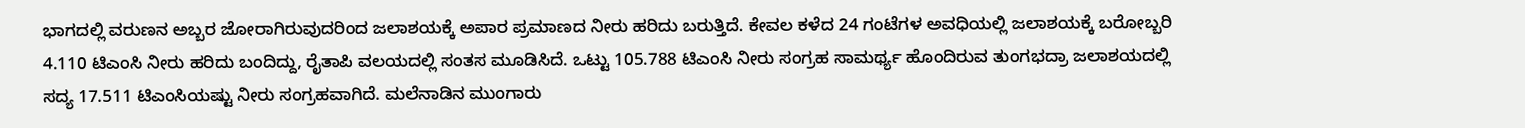ಭಾಗದಲ್ಲಿ ವರುಣನ ಅಬ್ಬರ ಜೋರಾಗಿರುವುದರಿಂದ ಜಲಾಶಯಕ್ಕೆ ಅಪಾರ ಪ್ರಮಾಣದ ನೀರು ಹರಿದು ಬರುತ್ತಿದೆ. ಕೇವಲ ಕಳೆದ 24 ಗಂಟೆಗಳ ಅವಧಿಯಲ್ಲಿ ಜಲಾಶಯಕ್ಕೆ ಬರೋಬ್ಬರಿ 4.110 ಟಿಎಂಸಿ ನೀರು ಹರಿದು ಬಂದಿದ್ದು, ರೈತಾಪಿ ವಲಯದಲ್ಲಿ ಸಂತಸ ಮೂಡಿಸಿದೆ. ಒಟ್ಟು 105.788 ಟಿಎಂಸಿ ನೀರು ಸಂಗ್ರಹ ಸಾಮರ್ಥ್ಯ ಹೊಂದಿರುವ ತುಂಗಭದ್ರಾ ಜಲಾಶಯದಲ್ಲಿ ಸದ್ಯ 17.511 ಟಿಎಂಸಿಯಷ್ಟು ನೀರು ಸಂಗ್ರಹವಾಗಿದೆ. ಮಲೆನಾಡಿನ ಮುಂಗಾರು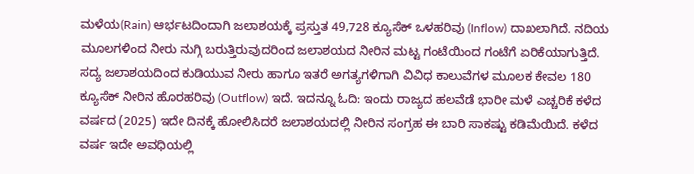ಮಳೆಯ(Rain) ಆರ್ಭಟದಿಂದಾಗಿ ಜಲಾಶಯಕ್ಕೆ ಪ್ರಸ್ತುತ 49,728 ಕ್ಯೂಸೆಕ್ ಒಳಹರಿವು (Inflow) ದಾಖಲಾಗಿದೆ. ನದಿಯ ಮೂಲಗಳಿಂದ ನೀರು ನುಗ್ಗಿ ಬರುತ್ತಿರುವುದರಿಂದ ಜಲಾಶಯದ ನೀರಿನ ಮಟ್ಟ ಗಂಟೆಯಿಂದ ಗಂಟೆಗೆ ಏರಿಕೆಯಾಗುತ್ತಿದೆ. ಸದ್ಯ ಜಲಾಶಯದಿಂದ ಕುಡಿಯುವ ನೀರು ಹಾಗೂ ಇತರೆ ಅಗತ್ಯಗಳಿಗಾಗಿ ವಿವಿಧ ಕಾಲುವೆಗಳ ಮೂಲಕ ಕೇವಲ 180 ಕ್ಯೂಸೆಕ್ ನೀರಿನ ಹೊರಹರಿವು (Outflow) ಇದೆ. ಇದನ್ನೂ ಓದಿ: ಇಂದು ರಾಜ್ಯದ ಹಲವೆಡೆ ಭಾರೀ ಮಳೆ ಎಚ್ಚರಿಕೆ ಕಳೆದ ವರ್ಷದ (2025) ಇದೇ ದಿನಕ್ಕೆ ಹೋಲಿಸಿದರೆ ಜಲಾಶಯದಲ್ಲಿ ನೀರಿನ ಸಂಗ್ರಹ ಈ ಬಾರಿ ಸಾಕಷ್ಟು ಕಡಿಮೆಯಿದೆ. ಕಳೆದ ವರ್ಷ ಇದೇ ಅವಧಿಯಲ್ಲಿ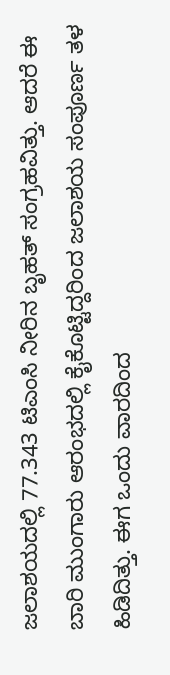ಜಲಾಶಯದಲ್ಲಿ 77.343 ಟಿಎಂಸಿ ನೀರಿನ ಬೃಹತ್ ಸಂಗ್ರಹವಿತ್ತು. ಆದರೆ ಈ ಬಾರಿ ಮುಂಗಾರು ಆರಂಭದಲ್ಲಿ ಕೈಕೊಟ್ಟಿದ್ದರಿಂದ ಜಲಾಶಯ ಸಂಪೂರ್ಣ ತಳ ಹಿಡಿದಿತ್ತು. ಈಗ ಒಂದು ವಾರದಿಂದ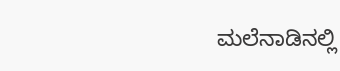ಮಲೆನಾಡಿನಲ್ಲಿ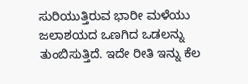ಸುರಿಯುತ್ತಿರುವ ಭಾರೀ ಮಳೆಯು ಜಲಾಶಯದ ಒಣಗಿದ ಒಡಲನ್ನು ತುಂಬಿಸುತ್ತಿದೆ. ಇದೇ ರೀತಿ ಇನ್ನು ಕೆಲ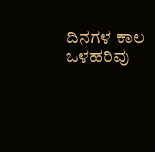ದಿನಗಳ ಕಾಲ ಒಳಹರಿವು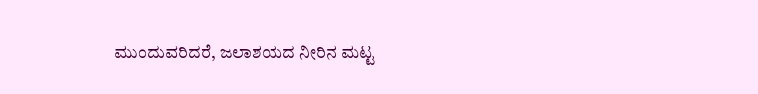ಮುಂದುವರಿದರೆ, ಜಲಾಶಯದ ನೀರಿನ ಮಟ್ಟ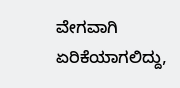ವೇಗವಾಗಿ ಏರಿಕೆಯಾಗಲಿದ್ದು,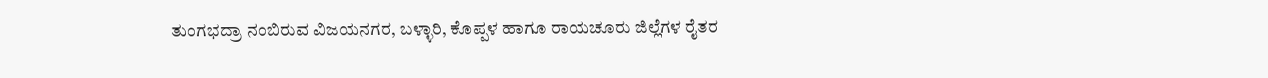ತುಂಗಭದ್ರಾ ನಂಬಿರುವ ವಿಜಯನಗರ, ಬಳ್ಳಾರಿ, ಕೊಪ್ಪಳ ಹಾಗೂ ರಾಯಚೂರು ಜಿಲ್ಲೆಗಳ ರೈತರ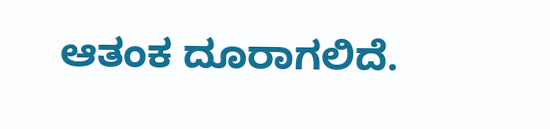ಆತಂಕ ದೂರಾಗಲಿದೆ.